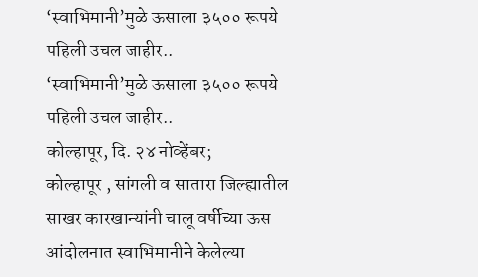‘स्वाभिमानी’मुळे ऊसाला ३५०० रूपये पहिली उचल जाहीर..
‘स्वाभिमानी’मुळे ऊसाला ३५०० रूपये पहिली उचल जाहीर..
कोल्हापूर, दि. २४ नोव्हेंबर;
कोल्हापूर , सांगली व सातारा जिल्ह्यातील साखर कारखान्यांनी चालू वर्षीच्या ऊस आंदोलनात स्वाभिमानीने केलेल्या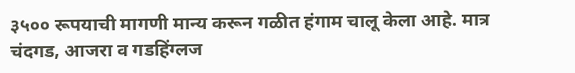३५०० रूपयाची मागणी मान्य करून गळीत हंगाम चालू केला आहे. मात्र चंदगड, आजरा व गडहिंग्लज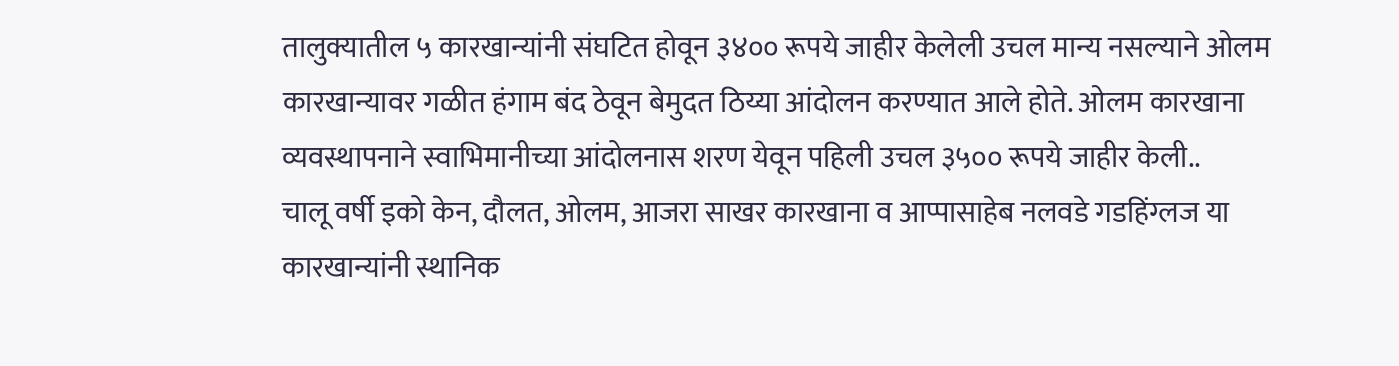तालुक्यातील ५ कारखान्यांनी संघटित होवून ३४०० रूपये जाहीर केलेली उचल मान्य नसल्याने ओलम कारखान्यावर गळीत हंगाम बंद ठेवून बेमुदत ठिय्या आंदोलन करण्यात आले होते. ओलम कारखाना व्यवस्थापनाने स्वाभिमानीच्या आंदोलनास शरण येवून पहिली उचल ३५०० रूपये जाहीर केली..
चालू वर्षी इको केन, दौलत, ओलम, आजरा साखर कारखाना व आप्पासाहेब नलवडे गडहिंग्लज या कारखान्यांनी स्थानिक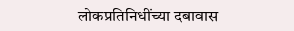लोकप्रतिनिधींच्या दबावास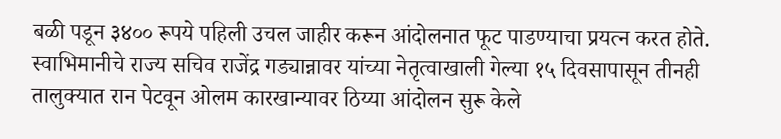बळी पडून ३४०० रूपये पहिली उचल जाहीर करून आंदोलनात फूट पाडण्याचा प्रयत्न करत होते. स्वाभिमानीचे राज्य सचिव राजेंद्र गड्यान्नावर यांच्या नेतृत्वाखाली गेल्या १५ दिवसापासून तीनही तालुक्यात रान पेटवून ओलम कारखान्यावर ठिय्या आंदोलन सुरू केले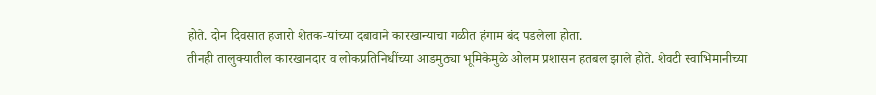होते. दोन दिवसात हजारो शेतक-यांच्या दबावाने कारखान्याचा गळीत हंगाम बंद पडलेला होता.
तीनही तालुक्यातील कारखानदार व लोकप्रतिनिधींच्या आडमुठ्या भूमिकेमुळे ओलम प्रशासन हतबल झाले होते. शेवटी स्वाभिमानीच्या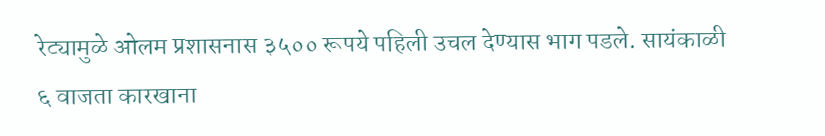रेट्यामुळे ओलम प्रशासनास ३५०० रूपये पहिली उचल देण्यास भाग पडले. सायंकाळी ६ वाजता कारखाना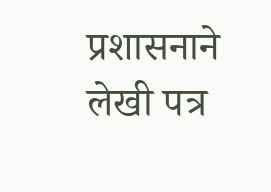प्रशासनाने लेखी पत्र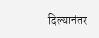दिल्यानंतर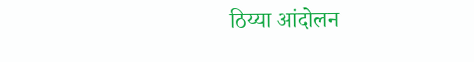ठिय्या आंदोलन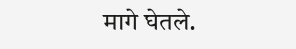मागे घेतले.